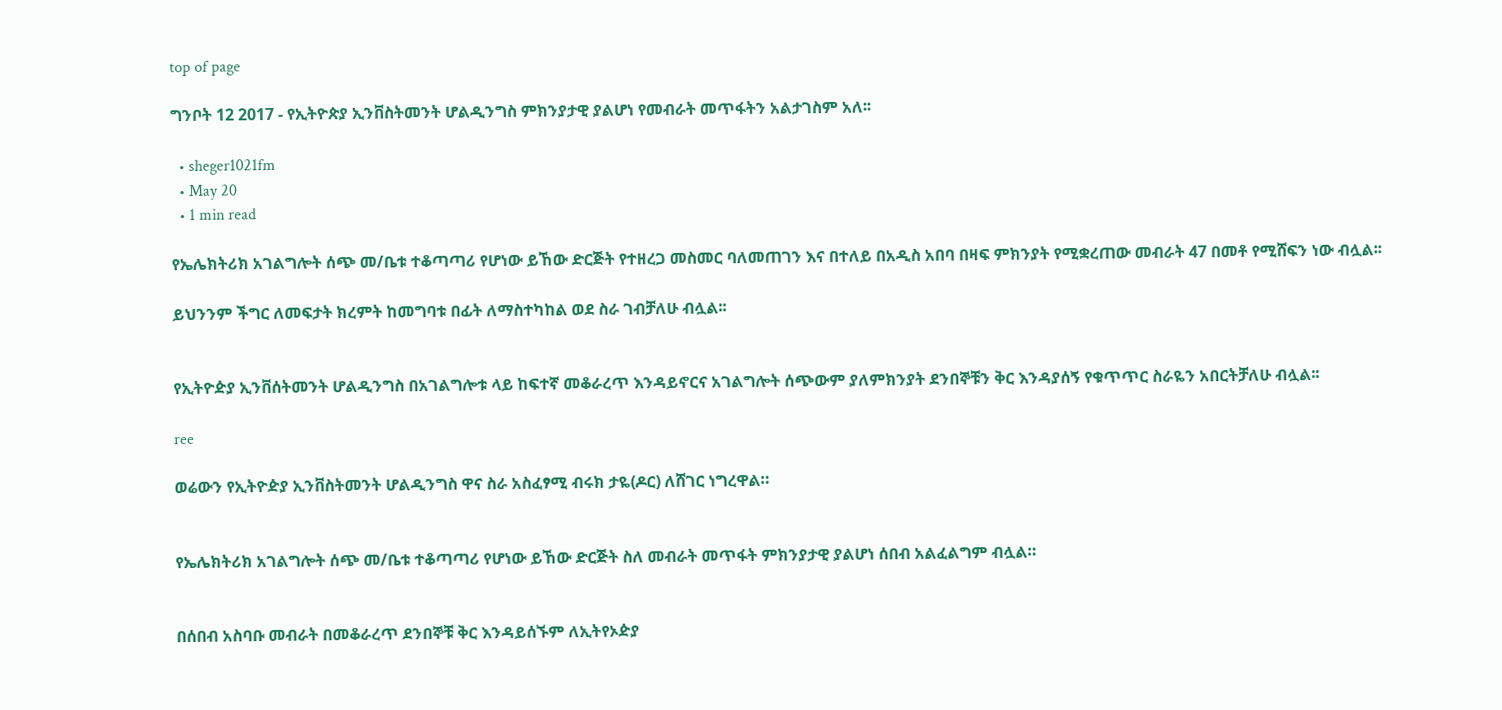top of page

ግንቦት 12 2017 - የኢትዮጵያ ኢንቨስትመንት ሆልዲንግስ ምክንያታዊ ያልሆነ የመብራት መጥፋትን አልታገስም አለ፡፡

  • sheger1021fm
  • May 20
  • 1 min read

የኤሌክትሪክ አገልግሎት ሰጭ መ/ቤቱ ተቆጣጣሪ የሆነው ይኸው ድርጅት የተዘረጋ መስመር ባለመጠገን እና በተለይ በአዲስ አበባ በዛፍ ምክንያት የሚቋረጠው መብራት 47 በመቶ የሚሸፍን ነው ብሏል፡፡

ይህንንም ችግር ለመፍታት ክረምት ከመግባቱ በፊት ለማስተካከል ወደ ስራ ገብቻለሁ ብሏል፡፡


የኢትዮዽያ ኢንቨሰትመንት ሆልዲንግስ በአገልግሎቱ ላይ ከፍተኛ መቆራረጥ እንዳይኖርና አገልግሎት ሰጭውም ያለምክንያት ደንበኞቹን ቅር እንዳያሰኝ የቁጥጥር ስራዬን አበርትቻለሁ ብሏል፡፡

ree

ወሬውን የኢትዮዽያ ኢንቨስትመንት ሆልዲንግስ ዋና ስራ አስፈፃሚ ብሩክ ታዬ(ዶር) ለሸገር ነግረዋል።


የኤሌክትሪክ አገልግሎት ሰጭ መ/ቤቱ ተቆጣጣሪ የሆነው ይኸው ድርጅት ስለ መብራት መጥፋት ምክንያታዊ ያልሆነ ሰበብ አልፈልግም ብሏል።


በሰበብ አስባቡ መብራት በመቆራረጥ ደንበኞቹ ቅር እንዳይሰኙም ለኢትየኦዽያ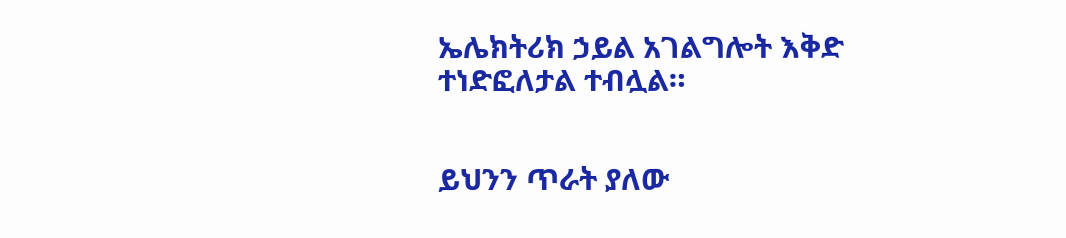ኤሌክትሪክ ኃይል አገልግሎት እቅድ ተነድፎለታል ተብሏል።


ይህንን ጥራት ያለው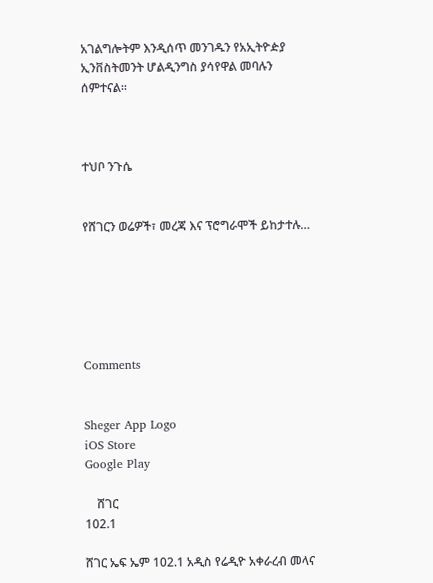አገልግሎትም እንዲሰጥ መንገዱን የአኢትዮዽያ ኢንቨስትመንት ሆልዲንግስ ያሳየዋል መባሉን ሰምተናል።



ተህቦ ንጉሴ


የሸገርን ወሬዎች፣ መረጃ እና ፕሮግራሞች ይከታተሉ…






Comments


Sheger App Logo
iOS Store
Google Play

    ሸገር
102.1

ሸገር ኤፍ ኤም 102.1 አዲስ የሬዲዮ አቀራረብ መላና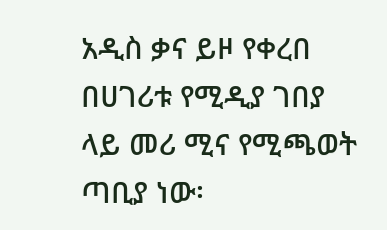አዲስ ቃና ይዞ የቀረበ በሀገሪቱ የሚዲያ ገበያ ላይ መሪ ሚና የሚጫወት ጣቢያ ነው፡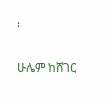፡

ሁሌም ከሸገር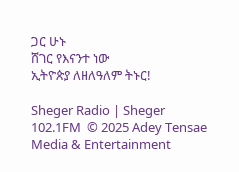ጋር ሁኑ
ሸገር የእናንተ ነው
ኢትዮጵያ ለዘለዓለም ትኑር!

Sheger Radio | Sheger 102.1FM  © 2025 Adey Tensae Media & Entertainment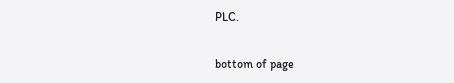PLC.

bottom of page